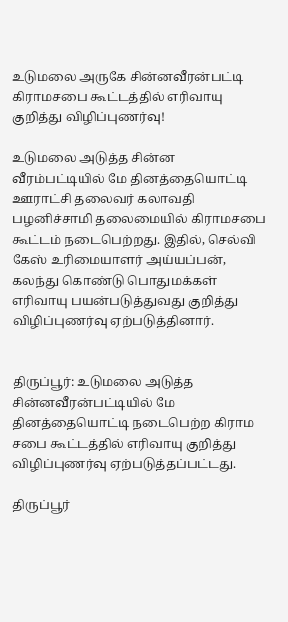உடுமலை அருகே சின்னவீரன்பட்டி கிராமசபை கூட்டத்தில் எரிவாயு குறித்து விழிப்புணர்வு!

உடுமலை அடுத்த சின்ன வீரம்பட்டியில் மே தினத்தையொட்டி ஊராட்சி தலைவர் கலாவதி பழனிச்சாமி தலைமையில் கிராமசபை கூட்டம் நடைபெற்றது. இதில், செல்வி கேஸ் உரிமையாளர் அய்யப்பன், கலந்து கொண்டு பொதுமக்கள் எரிவாயு பயன்படுத்துவது குறித்து விழிப்புணர்வு ஏற்படுத்தினார்.


திருப்பூர்: உடுமலை அடுத்த சின்னவீரன்பட்டியில் மே தினத்தையொட்டி நடைபெற்ற கிராம சபை கூட்டத்தில் எரிவாயு குறித்து விழிப்புணர்வு ஏற்படுத்தப்பட்டது.

திருப்பூர்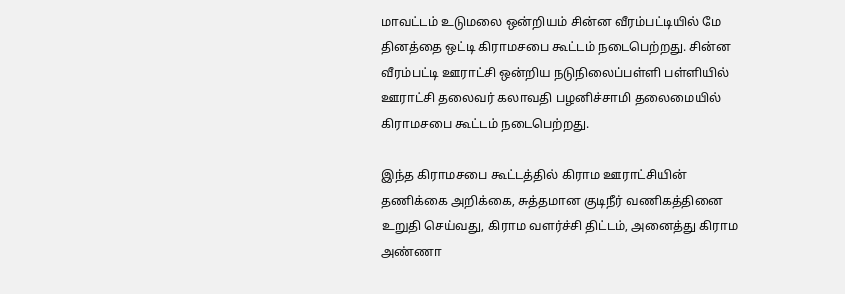மாவட்டம் உடுமலை ஒன்றியம் சின்ன வீரம்பட்டியில் மே தினத்தை ஒட்டி கிராமசபை கூட்டம் நடைபெற்றது. சின்ன வீரம்பட்டி ஊராட்சி ஒன்றிய நடுநிலைப்பள்ளி பள்ளியில் ஊராட்சி தலைவர் கலாவதி பழனிச்சாமி தலைமையில் கிராமசபை கூட்டம் நடைபெற்றது.

இந்த கிராமசபை கூட்டத்தில் கிராம ஊராட்சியின் தணிக்கை அறிக்கை, சுத்தமான குடிநீர் வணிகத்தினை உறுதி செய்வது, கிராம வளர்ச்சி திட்டம், அனைத்து கிராம அண்ணா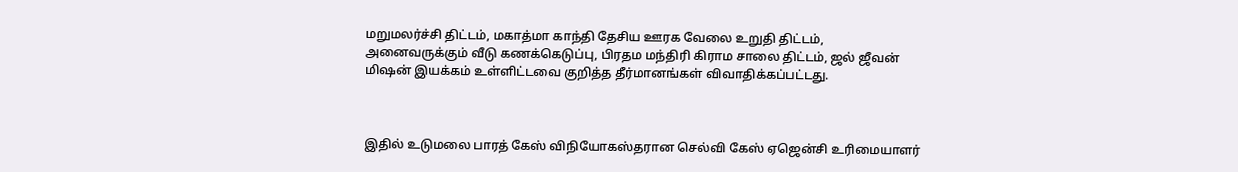மறுமலர்ச்சி திட்டம், மகாத்மா காந்தி தேசிய ஊரக வேலை உறுதி திட்டம், அனைவருக்கும் வீடு கணக்கெடுப்பு, பிரதம மந்திரி கிராம சாலை திட்டம், ஜல் ஜீவன் மிஷன் இயக்கம் உள்ளிட்டவை குறித்த தீர்மானங்கள் விவாதிக்கப்பட்டது.



இதில் உடுமலை பாரத் கேஸ் விநியோகஸ்தரான செல்வி கேஸ் ஏஜென்சி உரிமையாளர்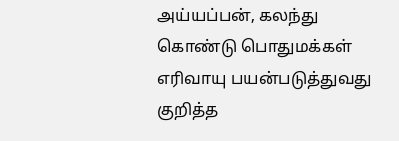அய்யப்பன், கலந்து கொண்டு பொதுமக்கள் எரிவாயு பயன்படுத்துவது குறித்த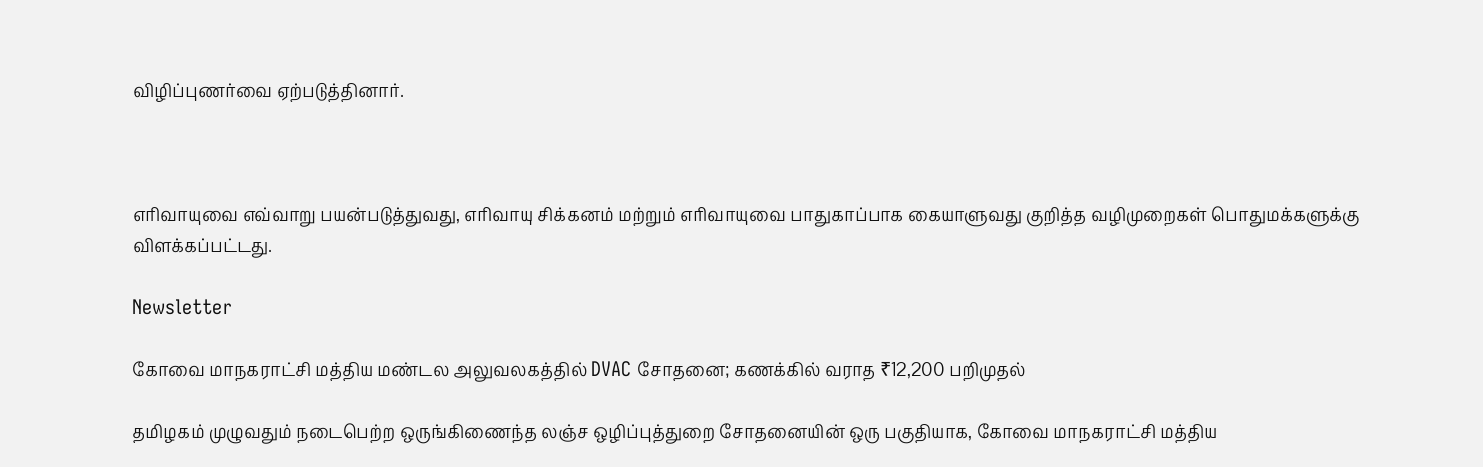விழிப்புணர்வை ஏற்படுத்தினார்.



எரிவாயுவை எவ்வாறு பயன்படுத்துவது, எரிவாயு சிக்கனம் மற்றும் எரிவாயுவை பாதுகாப்பாக கையாளுவது குறித்த வழிமுறைகள் பொதுமக்களுக்கு விளக்கப்பட்டது.

Newsletter

கோவை மாநகராட்சி மத்திய மண்டல அலுவலகத்தில் DVAC சோதனை; கணக்கில் வராத ₹12,200 பறிமுதல்

தமிழகம் முழுவதும் நடைபெற்ற ஒருங்கிணைந்த லஞ்ச ஒழிப்புத்துறை சோதனையின் ஒரு பகுதியாக, கோவை மாநகராட்சி மத்திய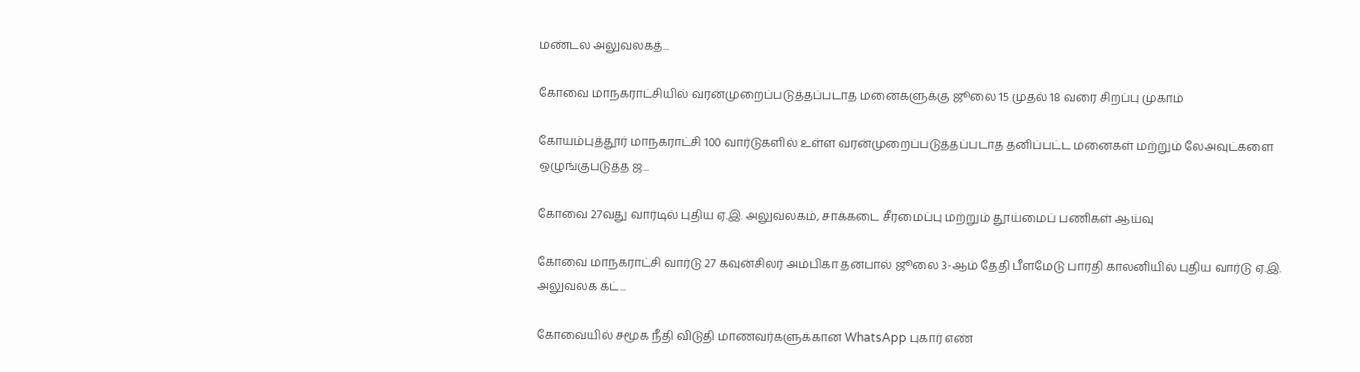மண்டல அலுவலகத்...

கோவை மாநகராட்சியில் வரன்முறைப்படுத்தப்படாத மனைகளுக்கு ஜூலை 15 முதல் 18 வரை சிறப்பு முகாம்

கோயம்புத்தூர் மாநகராட்சி 100 வார்டுகளில் உள்ள வரன்முறைப்படுத்தப்படாத தனிப்பட்ட மனைகள் மற்றும் லேஅவுட்களை ஒழுங்குபடுத்த ஜ...

கோவை 27வது வார்டில் புதிய ஏ.இ. அலுவலகம், சாக்கடை சீரமைப்பு மற்றும் தூய்மைப் பணிகள் ஆய்வு

கோவை மாநகராட்சி வார்டு 27 கவுன்சிலர் அம்பிகா தனபால் ஜூலை 3-ஆம் தேதி பீளமேடு பாரதி காலனியில் புதிய வார்டு ஏ.இ. அலுவலக கட்...

கோவையில் சமூக நீதி விடுதி மாணவர்களுக்கான WhatsApp புகார் எண்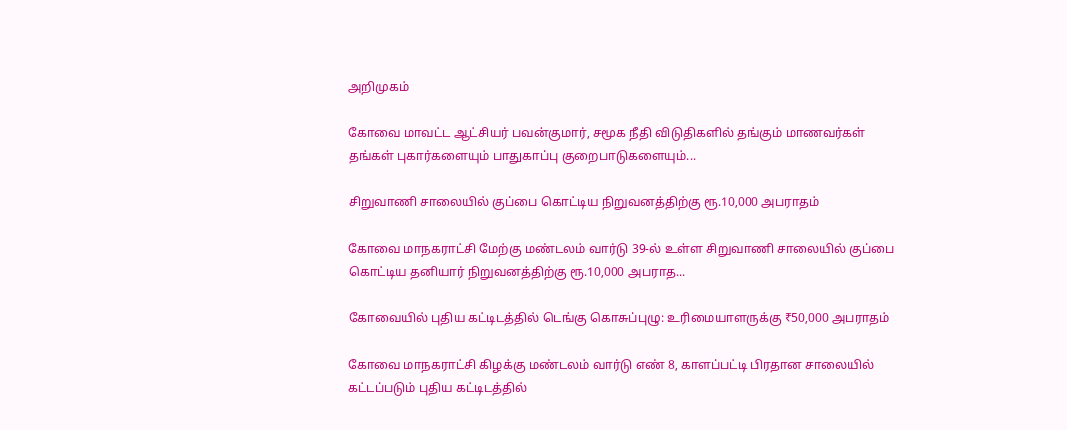அறிமுகம்

கோவை மாவட்ட ஆட்சியர் பவன்குமார், சமூக நீதி விடுதிகளில் தங்கும் மாணவர்கள் தங்கள் புகார்களையும் பாதுகாப்பு குறைபாடுகளையும்...

சிறுவாணி சாலையில் குப்பை கொட்டிய நிறுவனத்திற்கு ரூ.10,000 அபராதம்

கோவை மாநகராட்சி மேற்கு மண்டலம் வார்டு 39-ல் உள்ள சிறுவாணி சாலையில் குப்பை கொட்டிய தனியார் நிறுவனத்திற்கு ரூ.10,000 அபராத...

கோவையில் புதிய கட்டிடத்தில் டெங்கு கொசுப்புழு: உரிமையாளருக்கு ₹50,000 அபராதம்

கோவை மாநகராட்சி கிழக்கு மண்டலம் வார்டு எண் 8, காளப்பட்டி பிரதான சாலையில் கட்டப்படும் புதிய கட்டிடத்தில்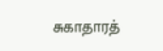சுகாதாரத்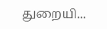துறையி...